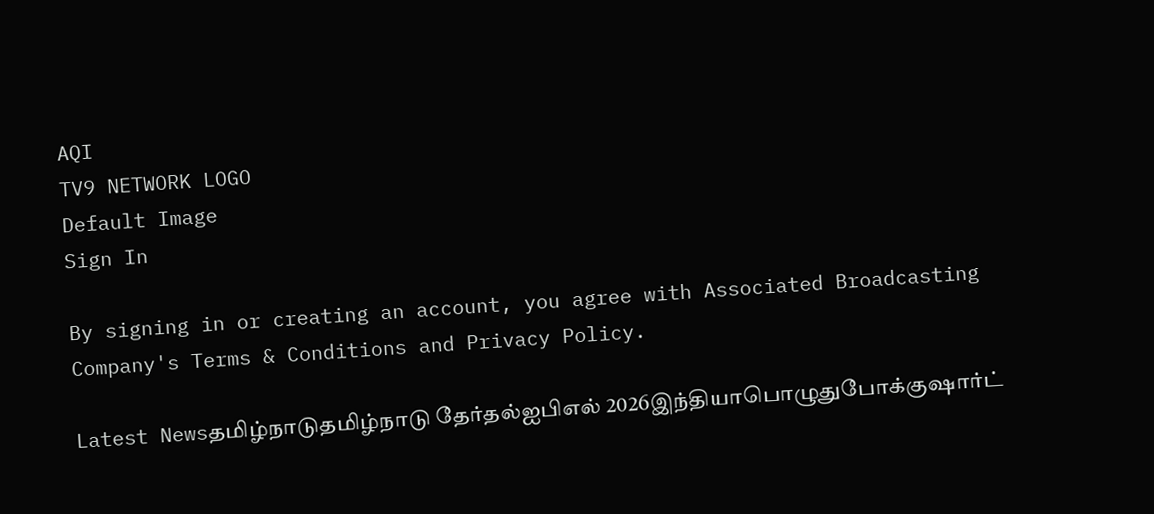AQI
TV9 NETWORK LOGO
Default Image
Sign In

By signing in or creating an account, you agree with Associated Broadcasting Company's Terms & Conditions and Privacy Policy.

Latest Newsதமிழ்நாடுதமிழ்நாடு தேர்தல்ஐபிஎல் 2026இந்தியாபொழுதுபோக்குஷார்ட்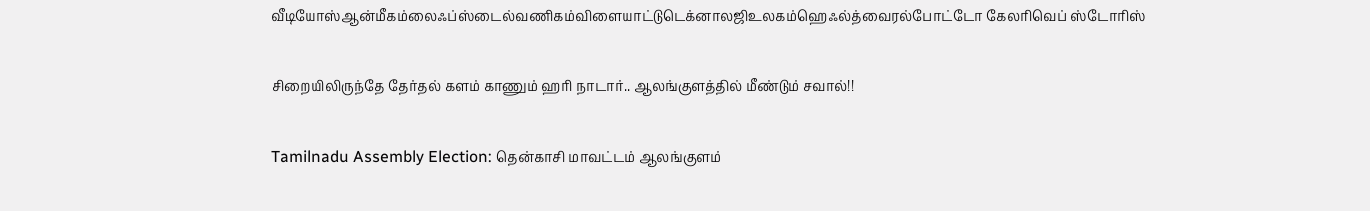வீடியோஸ்ஆன்மீகம்லைஃப்ஸ்டைல்வணிகம்விளையாட்டுடெக்னாலஜிஉலகம்ஹெஃல்த்வைரல்போட்டோ கேலரிவெப் ஸ்டோரிஸ்

சிறையிலிருந்தே தேர்தல் களம் காணும் ஹரி நாடார்.. ஆலங்குளத்தில் மீண்டும் சவால்!!

Tamilnadu Assembly Election: தென்காசி மாவட்டம் ஆலங்குளம்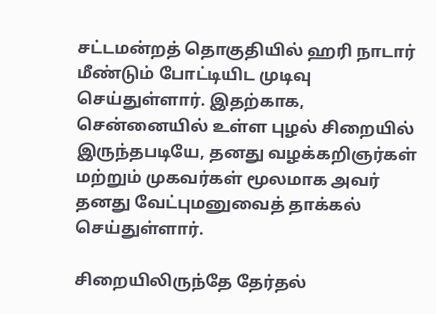சட்டமன்றத் தொகுதியில் ஹரி நாடார் மீண்டும் போட்டியிட முடிவு செய்துள்ளார். இதற்காக, சென்னையில் உள்ள புழல் சிறையில் இருந்தபடியே, தனது வழக்கறிஞர்கள் மற்றும் முகவர்கள் மூலமாக அவர் தனது வேட்புமனுவைத் தாக்கல் செய்துள்ளார்.

சிறையிலிருந்தே தேர்தல்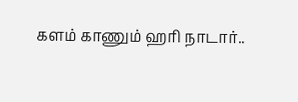களம் காணும் ஹரி நாடார்..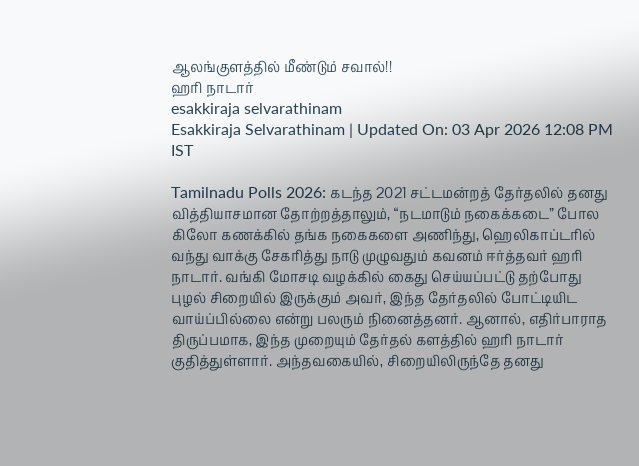ஆலங்குளத்தில் மீண்டும் சவால்!!
ஹரி நாடார்
esakkiraja selvarathinam
Esakkiraja Selvarathinam | Updated On: 03 Apr 2026 12:08 PM IST

Tamilnadu Polls 2026: கடந்த 2021 சட்டமன்றத் தேர்தலில் தனது வித்தியாசமான தோற்றத்தாலும், “நடமாடும் நகைக்கடை” போல கிலோ கணக்கில் தங்க நகைகளை அணிந்து, ஹெலிகாப்டரில் வந்து வாக்கு சேகரித்து நாடு முழுவதும் கவனம் ஈர்த்தவர் ஹரி நாடார். வங்கி மோசடி வழக்கில் கைது செய்யப்பட்டு தற்போது புழல் சிறையில் இருக்கும் அவர், இந்த தேர்தலில் போட்டியிட வாய்ப்பில்லை என்று பலரும் நினைத்தனர். ஆனால், எதிர்பாராத திருப்பமாக, இந்த முறையும் தேர்தல் களத்தில் ஹரி நாடார் குதித்துள்ளார். அந்தவகையில், சிறையிலிருந்தே தனது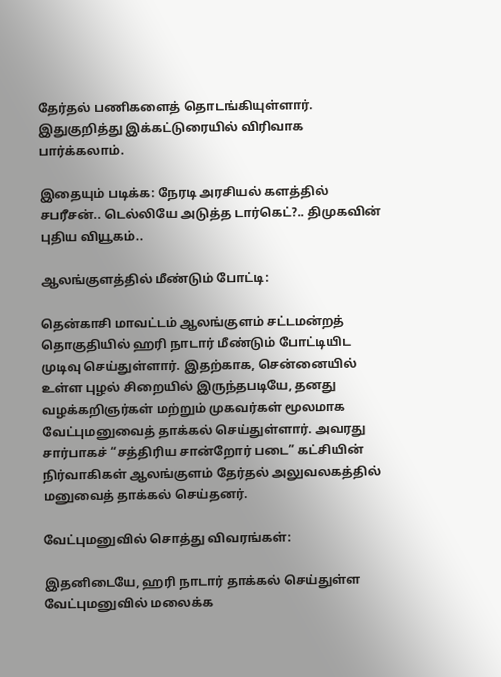தேர்தல் பணிகளைத் தொடங்கியுள்ளார். இதுகுறித்து இக்கட்டுரையில் விரிவாக பார்க்கலாம்.

இதையும் படிக்க: நேரடி அரசியல் களத்தில் சபரீசன்.. டெல்லியே அடுத்த டார்கெட்?.. திமுகவின் புதிய வியூகம்..

ஆலங்குளத்தில் மீண்டும் போட்டி:

தென்காசி மாவட்டம் ஆலங்குளம் சட்டமன்றத் தொகுதியில் ஹரி நாடார் மீண்டும் போட்டியிட முடிவு செய்துள்ளார். இதற்காக, சென்னையில் உள்ள புழல் சிறையில் இருந்தபடியே, தனது வழக்கறிஞர்கள் மற்றும் முகவர்கள் மூலமாக வேட்புமனுவைத் தாக்கல் செய்துள்ளார். அவரது சார்பாகச் “சத்திரிய சான்றோர் படை” கட்சியின் நிர்வாகிகள் ஆலங்குளம் தேர்தல் அலுவலகத்தில் மனுவைத் தாக்கல் செய்தனர்.

வேட்புமனுவில் சொத்து விவரங்கள்:

இதனிடையே, ஹரி நாடார் தாக்கல் செய்துள்ள வேட்புமனுவில் மலைக்க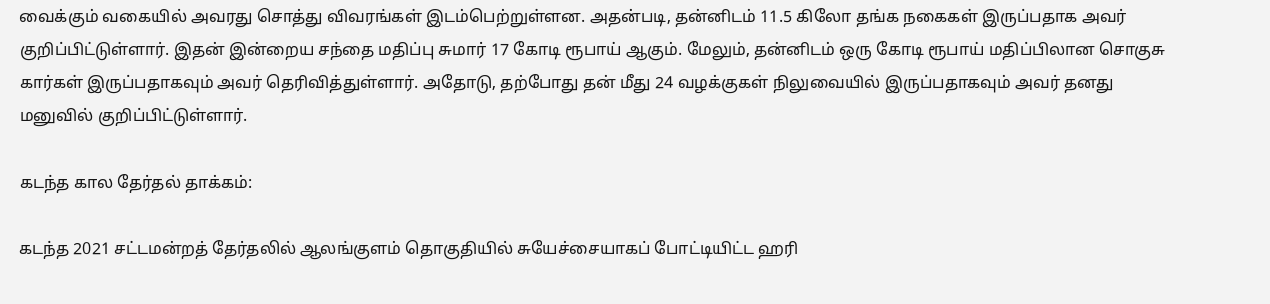வைக்கும் வகையில் அவரது சொத்து விவரங்கள் இடம்பெற்றுள்ளன. அதன்படி, தன்னிடம் 11.5 கிலோ தங்க நகைகள் இருப்பதாக அவர் குறிப்பிட்டுள்ளார். இதன் இன்றைய சந்தை மதிப்பு சுமார் 17 கோடி ரூபாய் ஆகும். மேலும், தன்னிடம் ஒரு கோடி ரூபாய் மதிப்பிலான சொகுசு கார்கள் இருப்பதாகவும் அவர் தெரிவித்துள்ளார். அதோடு, தற்போது தன் மீது 24 வழக்குகள் நிலுவையில் இருப்பதாகவும் அவர் தனது மனுவில் குறிப்பிட்டுள்ளார்.

கடந்த கால தேர்தல் தாக்கம்:

கடந்த 2021 சட்டமன்றத் தேர்தலில் ஆலங்குளம் தொகுதியில் சுயேச்சையாகப் போட்டியிட்ட ஹரி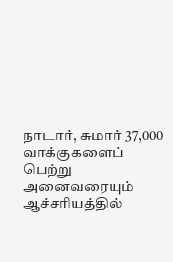நாடார், சுமார் 37,000 வாக்குகளைப் பெற்று அனைவரையும் ஆச்சரியத்தில்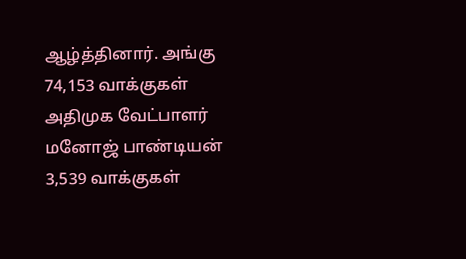ஆழ்த்தினார். அங்கு 74,153 வாக்குகள் அதிமுக வேட்பாளர் மனோஜ் பாண்டியன் 3,539 வாக்குகள்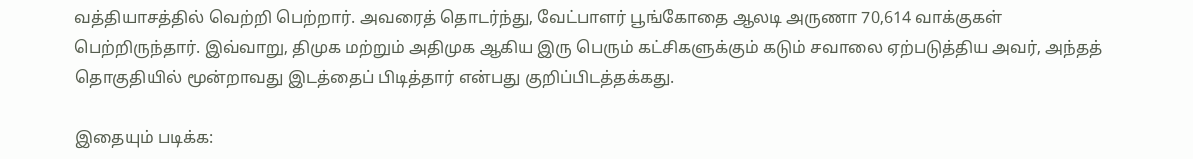வத்தியாசத்தில் வெற்றி பெற்றார். அவரைத் தொடர்ந்து, வேட்பாளர் பூங்கோதை ஆலடி அருணா 70,614 வாக்குகள் பெற்றிருந்தார். இவ்வாறு, திமுக மற்றும் அதிமுக ஆகிய இரு பெரும் கட்சிகளுக்கும் கடும் சவாலை ஏற்படுத்திய அவர், அந்தத் தொகுதியில் மூன்றாவது இடத்தைப் பிடித்தார் என்பது குறிப்பிடத்தக்கது.

இதையும் படிக்க: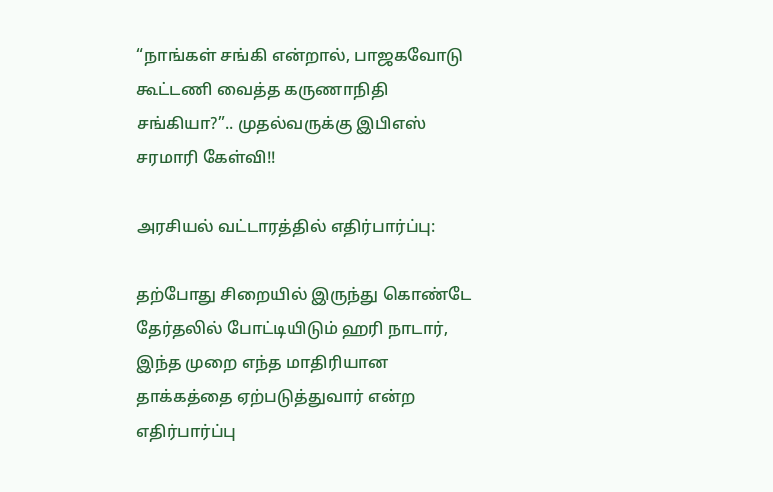“நாங்கள் சங்கி என்றால், பாஜகவோடு கூட்டணி வைத்த கருணாநிதி சங்கியா?”.. முதல்வருக்கு இபிஎஸ் சரமாரி கேள்வி!!

அரசியல் வட்டாரத்தில் எதிர்பார்ப்பு:

தற்போது சிறையில் இருந்து கொண்டே தேர்தலில் போட்டியிடும் ஹரி நாடார், இந்த முறை எந்த மாதிரியான தாக்கத்தை ஏற்படுத்துவார் என்ற எதிர்பார்ப்பு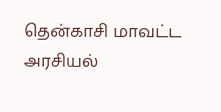தென்காசி மாவட்ட அரசியல்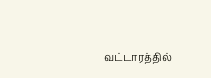வட்டாரத்தில்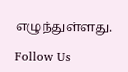எழுந்துள்ளது.

Follow Us